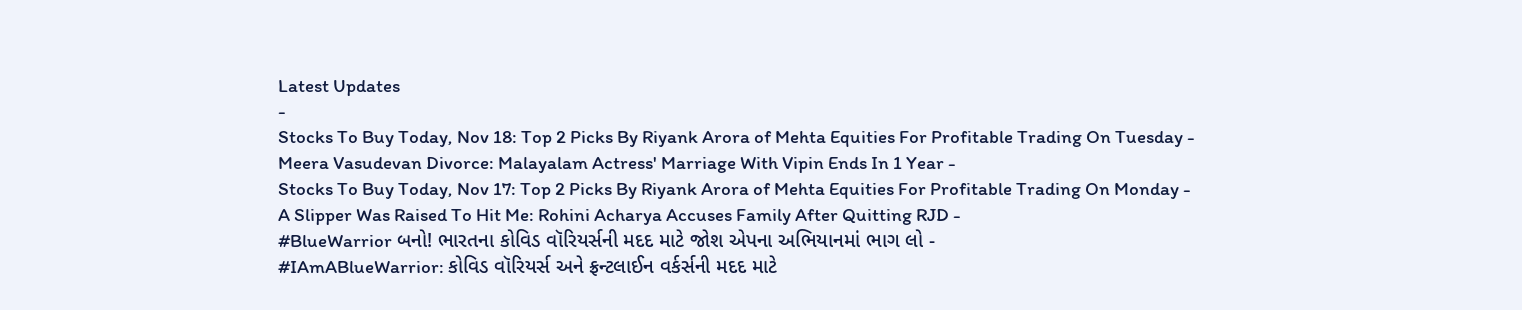Latest Updates
-
Stocks To Buy Today, Nov 18: Top 2 Picks By Riyank Arora of Mehta Equities For Profitable Trading On Tuesday -
Meera Vasudevan Divorce: Malayalam Actress' Marriage With Vipin Ends In 1 Year -
Stocks To Buy Today, Nov 17: Top 2 Picks By Riyank Arora of Mehta Equities For Profitable Trading On Monday -
A Slipper Was Raised To Hit Me: Rohini Acharya Accuses Family After Quitting RJD -
#BlueWarrior બનો! ભારતના કોવિડ વૉરિયર્સની મદદ માટે જોશ એપના અભિયાનમાં ભાગ લો -
#IAmABlueWarrior: કોવિડ વૉરિયર્સ અને ફ્રન્ટલાઈન વર્કર્સની મદદ માટે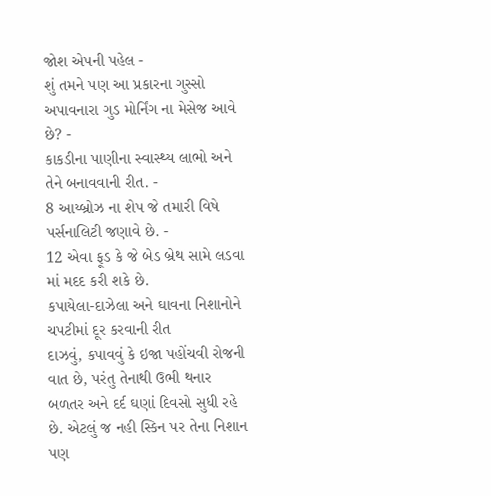જોશ એપની પહેલ -
શું તમને પણ આ પ્રકારના ગુસ્સો અપાવનારા ગુડ મોર્નિંગ ના મેસેજ આવે છે? -
કાકડીના પાણીના સ્વાસ્થ્ય લાભો અને તેને બનાવવાની રીત. -
8 આય્બ્રોઝ ના શેપ જે તમારી વિષે પર્સનાલિટી જણાવે છે. -
12 એવા ફૂડ કે જે બેડ બ્રેથ સામે લડવા માં મદદ કરી શકે છે.
કપાયેલા-દાઝેલા અને ઘાવના નિશાનોને ચપટીમાં દૂર કરવાની રીત
દાઝવું, કપાવવું કે ઇજા પહોંચવી રોજની વાત છે, પરંતુ તેનાથી ઉભી થનાર બળતર અને દર્દ ઘણાં દિવસો સુધી રહે છે. એટલું જ નહી સ્કિન પર તેના નિશાન પણ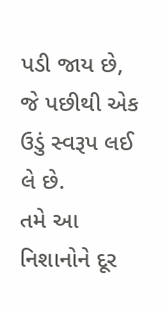પડી જાય છે, જે પછીથી એક ઉડું સ્વરૂપ લઈ લે છે.
તમે આ નિશાનોને દૂર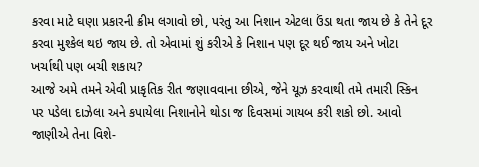કરવા માટે ઘણા પ્રકારની ક્રીમ લગાવો છો, પરંતુ આ નિશાન એટલા ઉંડા થતા જાય છે કે તેને દૂર કરવા મુશ્કેલ થઇ જાય છે. તો એવામાં શું કરીએ કે નિશાન પણ દૂર થઈ જાય અને ખોટા ખર્ચાથી પણ બચી શકાય?
આજે અમે તમને એવી પ્રાકૃતિક રીત જણાવવાના છીએ, જેને યૂઝ કરવાથી તમે તમારી સ્કિન પર પડેલા દાઝેલા અને કપાયેલા નિશાનોને થોડા જ દિવસમાં ગાયબ કરી શકો છો. આવો જાણીએ તેના વિશે-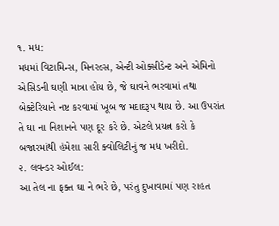૧. મધ:
મધમાં વિટામિન્સ, મિનરલ્સ, એન્ટી ઓક્સીડેન્ટ અને એમિનો એસિડની ઘણી માત્રા હોય છે, જે ઘાવને ભરવામાં તથા બેક્ટેરિયાને નષ્ટ કરવામાં ખૂબ જ મદાદરૂપ થાય છે. આ ઉપરાંત તે ઘા ના નિશાનને પણ દૂર કરે છે. એટલે પ્રયત્ન કરો કે બજારમાંથી હંમેશા સારી ક્વોલિટીનું જ મધ ખરીદો.
૨. લવન્ડર ઓઈલ:
આ તેલ ના ફક્ત ઘા ને ભરે છે, પરંતુ દુખાવામાં પણ રાહત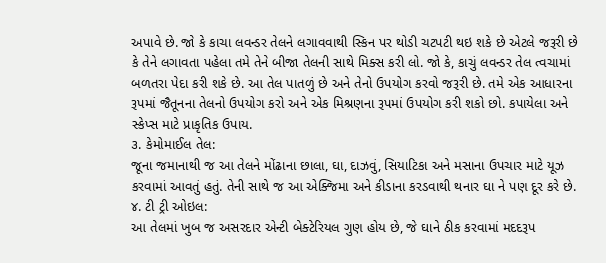અપાવે છે. જો કે કાચા લવન્ડર તેલને લગાવવાથી સ્કિન પર થોડી ચટપટી થઇ શકે છે એટલે જરૂરી છે કે તેને લગાવતા પહેલા તમે તેને બીજા તેલની સાથે મિક્સ કરી લો. જો કે, કાચું લવન્ડર તેલ ત્વચામાં બળતરા પેદા કરી શકે છે. આ તેલ પાતળું છે અને તેનો ઉપયોગ કરવો જરૂરી છે. તમે એક આધારના રૂપમાં જૈતૂનના તેલનો ઉપયોગ કરો અને એક મિશ્રણના રૂપમાં ઉપયોગ કરી શકો છો. કપાયેલા અને સ્કેપ્સ માટે પ્રાકૃતિક ઉપાય.
૩. કેમોમાઈલ તેલ:
જૂના જમાનાથી જ આ તેલને મોંઢાના છાલા, ઘા, દાઝવું, સિયાટિકા અને મસાના ઉપચાર માટે યૂઝ કરવામાં આવતું હતું. તેની સાથે જ આ એક્જિમા અને કીડાના કરડવાથી થનાર ઘા ને પણ દૂર કરે છે.
૪. ટી ટ્રી ઓઇલ:
આ તેલમાં ખુબ જ અસરદાર એન્ટી બેક્ટેરિયલ ગુણ હોય છે, જે ઘાને ઠીક કરવામાં મદદરૂપ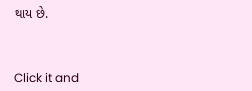થાય છે.



Click it and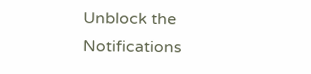Unblock the Notifications